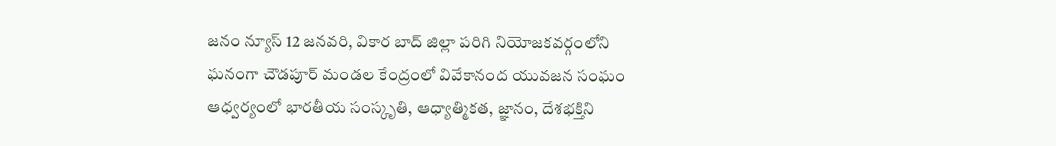జనం న్యూస్ 12 జనవరి, వికార బాద్ జిల్లా పరిగి నియోజకవర్గంలోని ఘనంగా చౌడపూర్ మండల కేంద్రంలో వివేకానంద యువజన సంఘం ఆధ్వర్యంలో భారతీయ సంస్కృతి, ఆధ్యాత్మికత, జ్ఞానం, దేశభక్తిని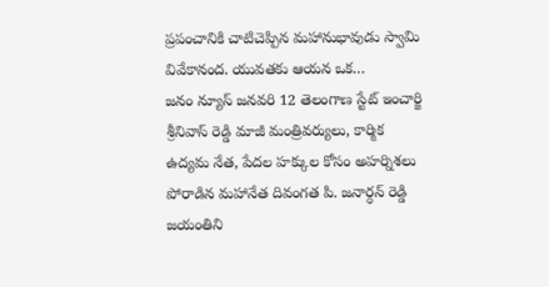ప్రపంచానికి చాటిచెప్పిన మహానుభావుడు స్వామి వివేకానంద. యువతకు ఆయన ఒక…
జనం న్యూస్ జనవరి 12 తెలంగాణ స్టేట్ ఇంచార్జి శ్రీనివాస్ రెడ్డి మాజీ మంత్రివర్యులు, కార్మిక ఉద్యమ నేత, పేదల హక్కుల కోసం అహర్నిశలు పోరాడిన మహానేత దివంగత పి. జనార్ధన్ రెడ్డి జయంతిని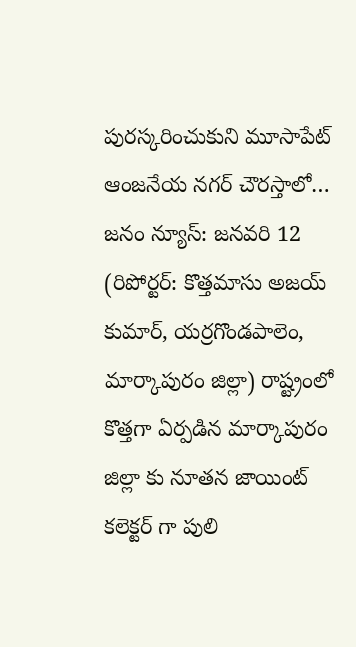పురస్కరించుకుని మూసాపేట్ ఆంజనేయ నగర్ చౌరస్తాలో…
జనం న్యూస్: జనవరి 12 (రిపోర్టర్: కొత్తమాసు అజయ్ కుమార్, యర్రగొండపాలెం, మార్కాపురం జిల్లా) రాష్ట్రంలో కొత్తగా ఏర్పడిన మార్కాపురం జిల్లా కు నూతన జాయింట్ కలెక్టర్ గా పులి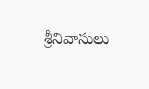శ్రీనివాసులు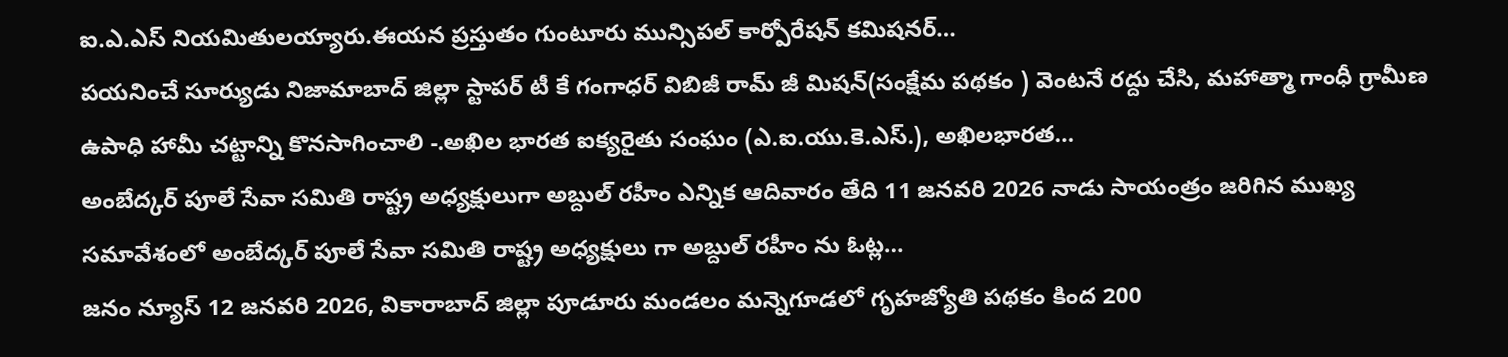ఐ.ఎ.ఎస్ నియమితులయ్యారు.ఈయన ప్రస్తుతం గుంటూరు మున్సిపల్ కార్పోరేషన్ కమిషనర్…
పయనించే సూర్యుడు నిజామాబాద్ జిల్లా స్టాపర్ టీ కే గంగాధర్ విబిజీ రామ్ జీ మిషన్(సంక్షేమ పథకం ) వెంటనే రద్దు చేసి, మహాత్మా గాంధీ గ్రామీణ ఉపాధి హామీ చట్టాన్ని కొనసాగించాలి -.అఖిల భారత ఐక్యరైతు సంఘం (ఎ.ఐ.యు.కె.ఎస్.), అఖిలభారత…
అంబేద్కర్ పూలే సేవా సమితి రాష్ట్ర అధ్యక్షులుగా అబ్దుల్ రహీం ఎన్నిక ఆదివారం తేది 11 జనవరి 2026 నాడు సాయంత్రం జరిగిన ముఖ్య సమావేశంలో అంబేద్కర్ పూలే సేవా సమితి రాష్ట్ర అధ్యక్షులు గా అబ్దుల్ రహీం ను ఓట్ల…
జనం న్యూస్ 12 జనవరి 2026, వికారాబాద్ జిల్లా పూడూరు మండలం మన్నెగూడలో గృహజ్యోతి పథకం కింద 200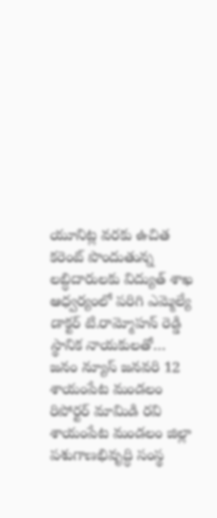యూనిట్ల వరకు ఉచిత కరెంట్ పొందుతున్న లబ్ధిదారులకు విద్యుత్ శాఖ ఆధ్వర్యంలో పరిగి ఎమ్మెల్యే డాక్టర్ టి.రామ్మోహన్ రెడ్డి స్థానిక నాయకులతో…
జనం న్యూస్ జనవరి 12 శాయంపేట మండలం రిపోర్టర్ మామిడి రవి శాయంపేట మండలం జిల్లా పశుగాణభివృద్ధి సంస్థ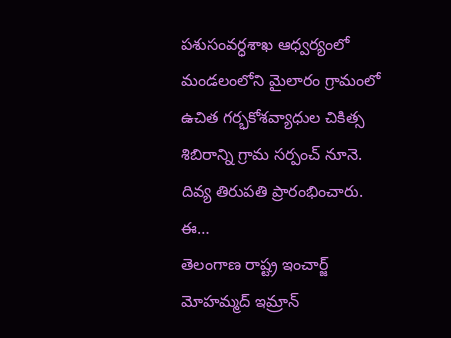పశుసంవర్ధశాఖ ఆధ్వర్యంలో మండలంలోని మైలారం గ్రామంలో ఉచిత గర్భకోశవ్యాధుల చికిత్స శిబిరాన్ని గ్రామ సర్పంచ్ నూనె. దివ్య తిరుపతి ప్రారంభించారు. ఈ…
తెలంగాణ రాష్ట్ర ఇంచార్జ్ మోహమ్మద్ ఇమ్రాన్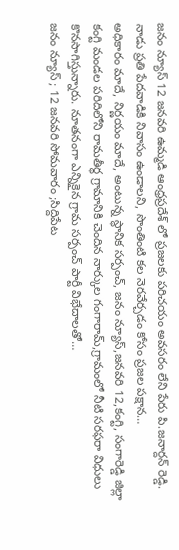జనం న్యూస్ 12 జనవరి ఉమ్మడి ఆంధ్రప్రదేశ్ లో ప్రజలకు పరిచయం అవసరం లేని పేరు పి.జనార్దన్ రెడ్డి. నాడు ప్రతి పేదవాడికి నివాసం ఉండాలని, సొంతింటి కల నెరవేర్చడం కోసం ప్రజల పక్షాన…
అధికారం మాదే, నిర్ణయం మాదే, అంటున్న స్థానిక సర్పంచ్, జనం న్యూస్,జనవరి 12,కంగ్టి, సంగారెడ్డి జిల్లా కంగ్టి మండల పరిదిలోని రామతీర్థ గ్రామానికి చెందిన నార్కుల గంగారామ్,గ్రామంలో నీటి సరఫరా విధులు కొనసాగిస్తున్నారు. నూతనంగా ఎన్నికైన గ్రామ సర్పంచ్ పార్టీ విభేదాలతో…
జనం న్యూస్ ; 12 జనవరి సోమవారం ;సిద్దిపేట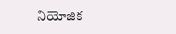నియోజిక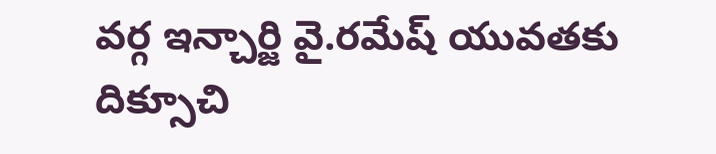వర్గ ఇన్చార్జి వై.రమేష్ యువతకు దిక్సూచి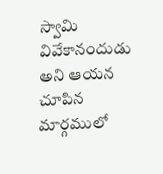స్వామి వివేకానందుడు అని ఆయన చూపిన మార్గములో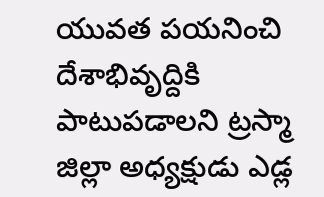యువత పయనించి దేశాభివృద్దికి పాటుపడాలని ట్రస్మా జిల్లా అధ్యక్షుడు ఎడ్ల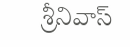శ్రీనివాస్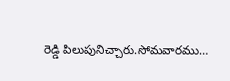రెడ్డి పిలుపునిచ్చారు.సోమవారము…